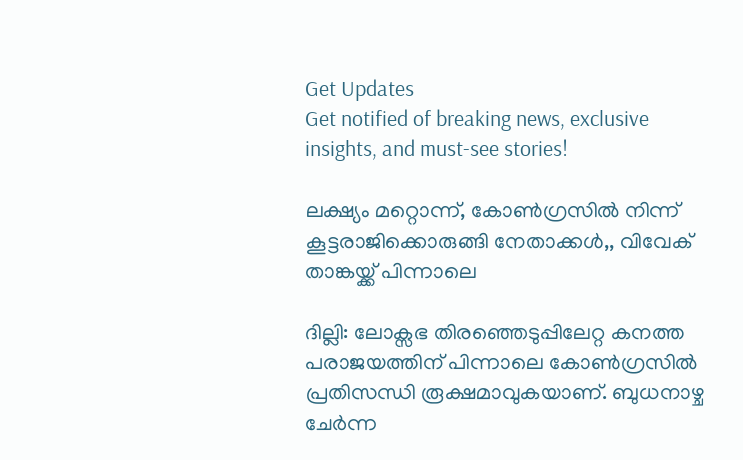Get Updates
Get notified of breaking news, exclusive insights, and must-see stories!

ലക്ഷ്യം മറ്റൊന്ന്, കോണ്‍ഗ്രസില്‍ നിന്ന് കൂട്ടരാജിക്കൊരുങ്ങി നേതാക്കള്‍,, വിവേക് താങ്കയ്ക്ക് പിന്നാലെ

ദില്ലി: ലോക്സഭ തിരഞ്ഞെടുപ്പിലേറ്റ കനത്ത പരാജയത്തിന് പിന്നാലെ കോണ്‍ഗ്രസില്‍ പ്രതിസന്ധി രൂക്ഷമാവുകയാണ്. ബുധനാഴ്ച ചേര്‍ന്ന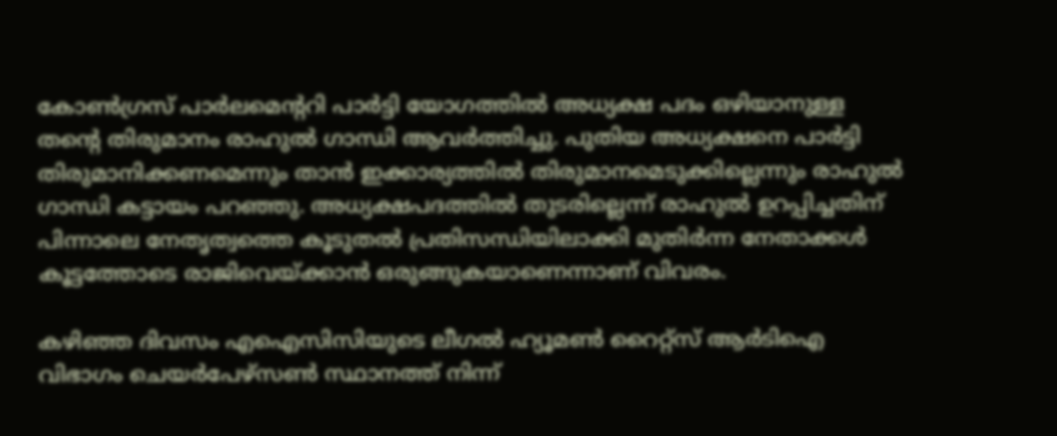കോണ്‍ഗ്രസ് പാര്‍ലമെന്‍ററി പാര്‍ട്ടി യോഗത്തില്‍ അധ്യക്ഷ പദം ഒഴിയാനുള്ള തന്‍റെ തിരുമാനം രാഹുല്‍ ഗാന്ധി ആവര്‍ത്തിച്ചു. പുതിയ അധ്യക്ഷനെ പാര്‍ട്ടി തിരുമാനിക്കണമെന്നും താന്‍ ഇക്കാര്യത്തില്‍ തിരുമാനമെടുക്കില്ലെന്നും രാഹുല്‍ ഗാന്ധി കട്ടായം പറഞ്ഞു. അധ്യക്ഷപദത്തില്‍ തുടരില്ലെന്ന് രാഹുല്‍ ഉറപ്പിച്ചതിന് പിന്നാലെ നേതൃത്വത്തെ കൂടുതല്‍ പ്രതിസന്ധിയിലാക്കി മുതിര്‍ന്ന നേതാക്കള്‍ കൂട്ടത്തോടെ രാജിവെയ്ക്കാന്‍ ഒരുങ്ങുകയാണെന്നാണ് വിവരം.

കഴിഞ്ഞ ദിവസം എഐസിസിയുടെ ലീഗല്‍ ഹ്യൂമണ്‍ റൈറ്റ്സ് ആര്‍ടിഐ വിഭാഗം ചെയര്‍പേഴ്സണ്‍ സ്ഥാനത്ത് നിന്ന്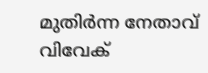മുതിര്‍ന്ന നേതാവ് വിവേക്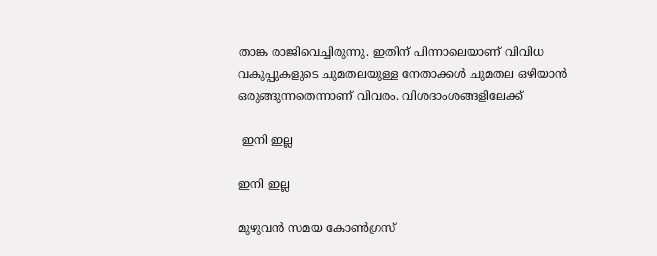താങ്ക രാജിവെച്ചിരുന്നു. ഇതിന് പിന്നാലെയാണ് വിവിധ വകുപ്പുകളുടെ ചുമതലയുള്ള നേതാക്കള്‍ ചുമതല ഒഴിയാന്‍ ഒരുങ്ങുന്നതെന്നാണ് വിവരം. വിശദാംശങ്ങളിലേക്ക്

 ഇനി ഇല്ല

ഇനി ഇല്ല

മുഴുവന്‍ സമയ കോണ്‍ഗ്രസ്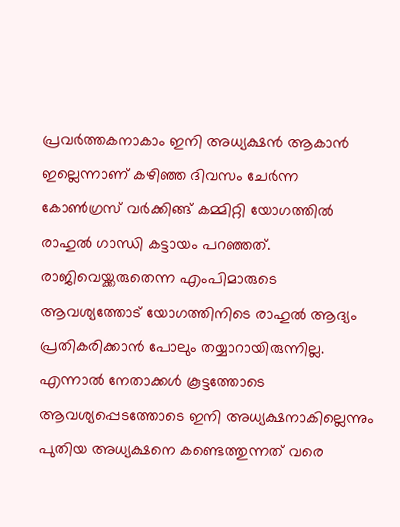പ്രവര്‍ത്തകനാകാം ഇനി അധ്യക്ഷന്‍ ആകാന്‍ ഇല്ലെന്നാണ് കഴിഞ്ഞ ദിവസം ചേര്‍ന്ന കോണ്‍ഗ്രസ് വര്‍ക്കിങ്ങ് കമ്മിറ്റി യോഗത്തില്‍ രാഹുല്‍ ഗാന്ധി കട്ടായം പറഞ്ഞത്. രാജിവെയ്ക്കരുതെന്ന എംപിമാരുടെ ആവശ്യത്തോട് യോഗത്തിനിടെ രാഹുല്‍ ആദ്യം പ്രതികരിക്കാന്‍ പോലും തയ്യാറായിരുന്നില്ല. എന്നാല്‍ നേതാക്കള്‍ കൂട്ടത്തോടെ ആവശ്യപ്പെടത്തോടെ ഇനി അധ്യക്ഷനാകില്ലെന്നും പുതിയ അധ്യക്ഷനെ കണ്ടെത്തുന്നത് വരെ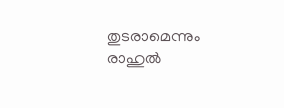തുടരാമെന്നും രാഹുല്‍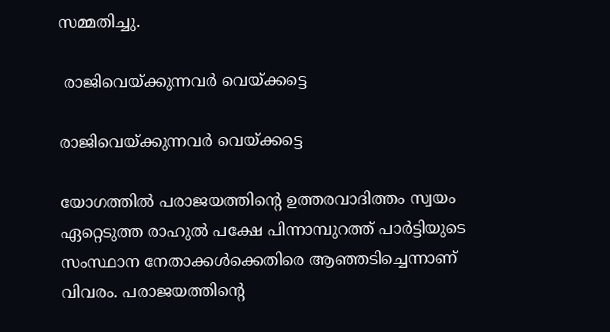സമ്മതിച്ചു.

 രാജിവെയ്ക്കുന്നവര്‍ വെയ്ക്കട്ടെ

രാജിവെയ്ക്കുന്നവര്‍ വെയ്ക്കട്ടെ

യോഗത്തില്‍ പരാജയത്തിന്‍റെ ഉത്തരവാദിത്തം സ്വയം ഏറ്റെടുത്ത രാഹുല്‍ പക്ഷേ പിന്നാമ്പുറത്ത് പാര്‍ട്ടിയുടെ സംസ്ഥാന നേതാക്കള്‍ക്കെതിരെ ആഞ്ഞടിച്ചെന്നാണ് വിവരം. പരാജയത്തിന്‍റെ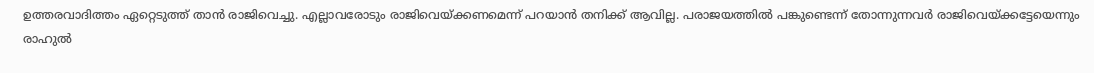ഉത്തരവാദിത്തം ഏറ്റെടുത്ത് താന്‍ രാജിവെച്ചു. എല്ലാവരോടും രാജിവെയ്ക്കണമെന്ന് പറയാന്‍ തനിക്ക് ആവില്ല. പരാജയത്തില്‍ പങ്കുണ്ടെന്ന് തോന്നുന്നവര്‍ രാജിവെയ്ക്കട്ടേയെന്നും രാഹുല്‍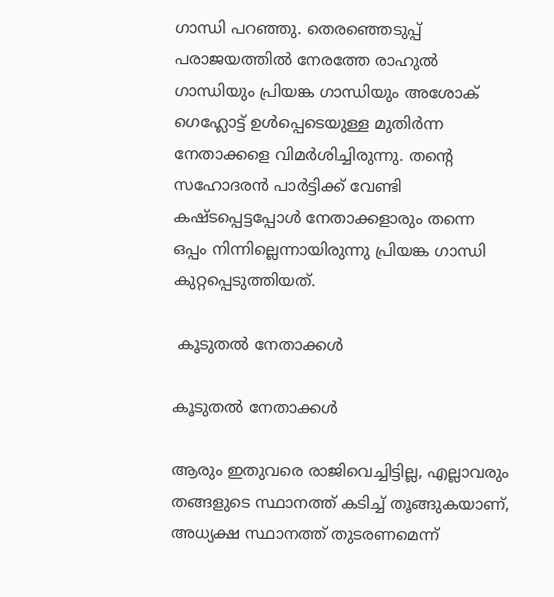ഗാന്ധി പറഞ്ഞു. തെരഞ്ഞെടുപ്പ് പരാജയത്തില്‍ നേരത്തേ രാഹുല്‍ ഗാന്ധിയും പ്രിയങ്ക ഗാന്ധിയും അശോക് ഗെഹ്ലോട്ട് ഉള്‍പ്പെടെയുള്ള മുതിര്‍ന്ന നേതാക്കളെ വിമര്‍ശിച്ചിരുന്നു. തന്‍റെ സഹോദരന്‍ പാര്‍ട്ടിക്ക് വേണ്ടി കഷ്ടപ്പെട്ടപ്പോള്‍ നേതാക്കളാരും തന്നെ ഒപ്പം നിന്നില്ലെന്നായിരുന്നു പ്രിയങ്ക ഗാന്ധി കുറ്റപ്പെടുത്തിയത്.

 കൂടുതല്‍ നേതാക്കള്‍

കൂടുതല്‍ നേതാക്കള്‍

ആരും ഇതുവരെ രാജിവെച്ചിട്ടില്ല, എല്ലാവരും തങ്ങളുടെ സ്ഥാനത്ത് കടിച്ച് തൂങ്ങുകയാണ്, അധ്യക്ഷ സ്ഥാനത്ത് തുടരണമെന്ന്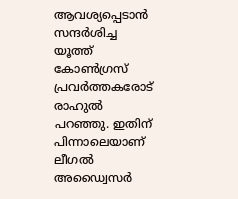ആവശ്യപ്പെടാന്‍ സന്ദര്‍ശിച്ച യൂത്ത് കോണ്‍ഗ്രസ് പ്രവര്‍ത്തകരോട് രാഹുല്‍ പറഞ്ഞു. ഇതിന് പിന്നാലെയാണ് ലീഗല്‍ അഡ്വൈസര്‍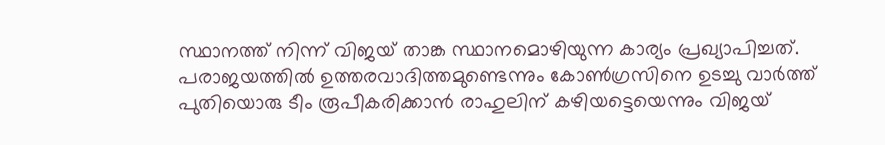സ്ഥാനത്ത് നിന്ന് വിജയ് താങ്ക സ്ഥാനമൊഴിയുന്ന കാര്യം പ്രഖ്യാപിച്ചത്.
പരാജയത്തില്‍ ഉത്തരവാദിത്തമുണ്ടെന്നും കോണ്‍ഗ്രസിനെ ഉടച്ചു വാര്‍ത്ത് പുതിയൊരു ടീം രൂപീകരിക്കാന്‍ രാഹുലിന് കഴിയട്ടെയെന്നും വിജയ്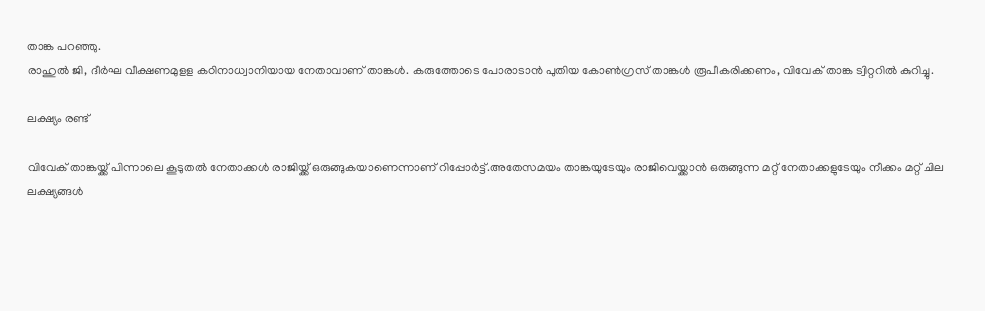താങ്ക പറഞ്ഞു.
രാഹുല്‍ ജി, ദീര്‍ഘ വീക്ഷണമുളള കഠിനാധ്വാനിയായ നേതാവാണ് താങ്കള്‍. കരുത്തോടെ പോരാടാന്‍ പുതിയ കോണ്‍ഗ്രസ് താങ്കള്‍ രൂപീകരിക്കണം, വിവേക് താങ്ക ട്വിറ്ററില്‍ കുറിച്ചു.

ലക്ഷ്യം രണ്ട്

വിവേക് താങ്കയ്ക്ക് പിന്നാലെ കൂടുതല്‍ നേതാക്കള്‍ രാജിയ്ക്ക് ഒരുങ്ങുകയാണെന്നാണ് റിപ്പോര്‍ട്ട്.അതേസമയം താങ്കയുടേയും രാജിവെയ്ക്കാന്‍ ഒരുങ്ങുന്ന മറ്റ് നേതാക്കളുടേയും നീക്കം മറ്റ് ചില ലക്ഷ്യങ്ങള്‍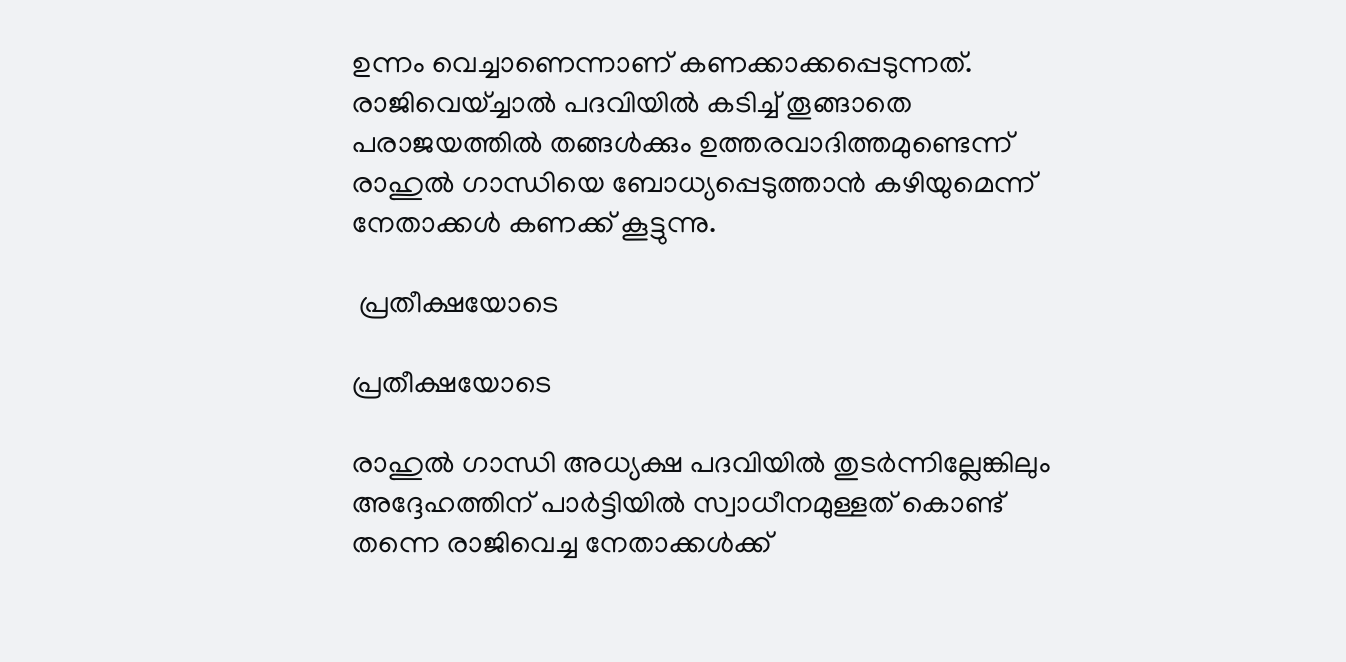ഉന്നം വെച്ചാണെന്നാണ് കണക്കാക്കപ്പെടുന്നത്. രാജിവെയ്ച്ചാല്‍ പദവിയില്‍ കടിച്ച് തൂങ്ങാതെ പരാജയത്തില്‍ തങ്ങള്‍ക്കും ഉത്തരവാദിത്തമുണ്ടെന്ന് രാഹുല്‍ ഗാന്ധിയെ ബോധ്യപ്പെടുത്താന്‍ കഴിയുമെന്ന് നേതാക്കള്‍ കണക്ക് കൂട്ടുന്നു.

 പ്രതീക്ഷയോടെ

പ്രതീക്ഷയോടെ

രാഹുല്‍ ഗാന്ധി അധ്യക്ഷ പദവിയില്‍ തുടര്‍ന്നില്ലേങ്കിലും അദ്ദേഹത്തിന് പാര്‍ട്ടിയില്‍ സ്വാധീനമുള്ളത് കൊണ്ട് തന്നെ രാജിവെച്ച നേതാക്കള്‍ക്ക്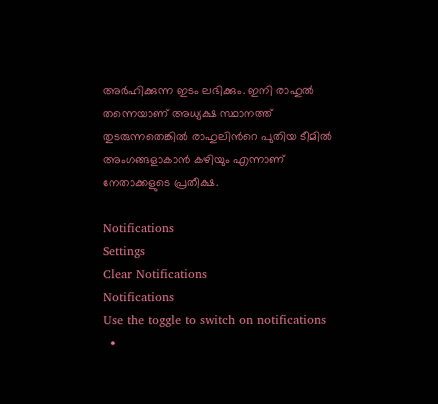അര്‍ഹിക്കുന്ന ഇടം ലഭിക്കും. ഇനി രാഹുല്‍ തന്നെയാണ് അധ്യക്ഷ സ്ഥാനത്ത് തുടരുന്നതെങ്കില്‍ രാഹുലിന്‍റെ പുതിയ ടീമില്‍ അംഗങ്ങളാകാന്‍ കഴിയും എന്നാണ് നേതാക്കളുടെ പ്രതീക്ഷ.

Notifications
Settings
Clear Notifications
Notifications
Use the toggle to switch on notifications
  •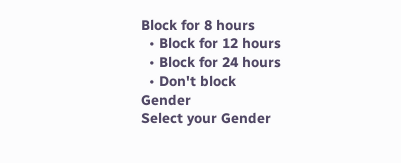Block for 8 hours
  • Block for 12 hours
  • Block for 24 hours
  • Don't block
Gender
Select your Gender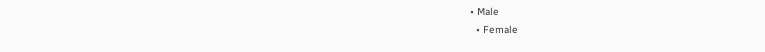• Male
  • Female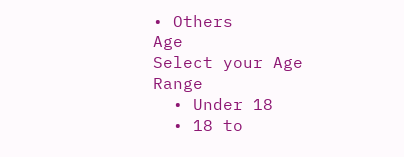• Others
Age
Select your Age Range
  • Under 18
  • 18 to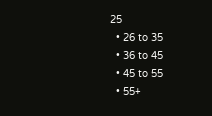25
  • 26 to 35
  • 36 to 45
  • 45 to 55
  • 55+